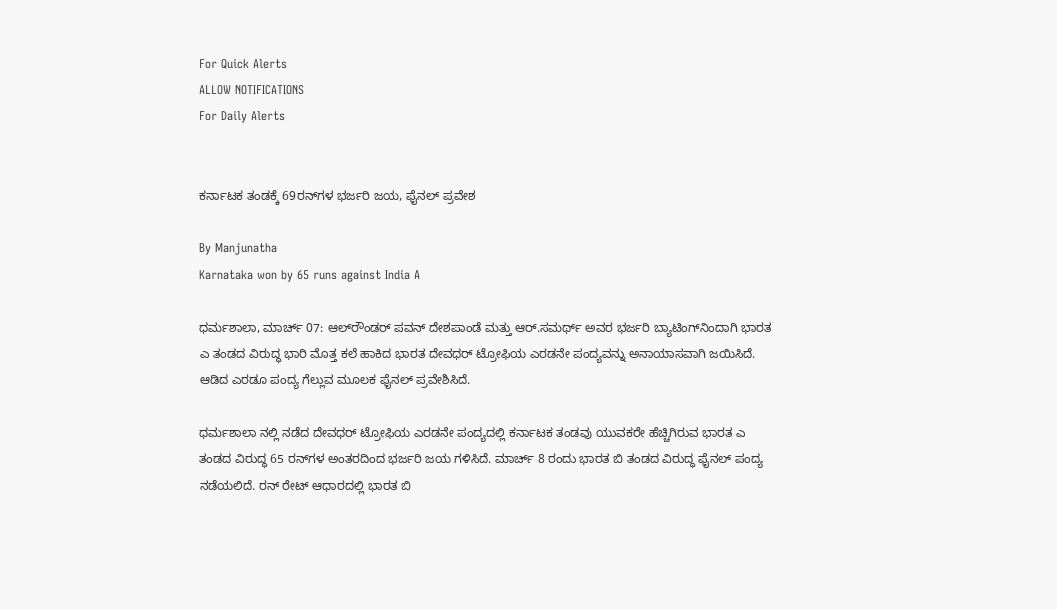For Quick Alerts
ALLOW NOTIFICATIONS
For Daily Alerts


ಕರ್ನಾಟಕ ತಂಡಕ್ಕೆ 69ರನ್‌ಗಳ ಭರ್ಜರಿ ಜಯ, ಫೈನಲ್ ಪ್ರವೇಶ

By Manjunatha
Karnataka won by 65 runs against India A

ಧರ್ಮಶಾಲಾ, ಮಾರ್ಚ್‌ 07: ಆಲ್‌ರೌಂಡರ್ ಪವನ್ ದೇಶಪಾಂಡೆ ಮತ್ತು ಆರ್.ಸಮರ್ಥ್ ಅವರ ಭರ್ಜರಿ ಬ್ಯಾಟಿಂಗ್‌ನಿಂದಾಗಿ ಭಾರತ ಎ ತಂಡದ ವಿರುದ್ಧ ಭಾರಿ ಮೊತ್ತ ಕಲೆ ಹಾಕಿದ ಭಾರತ ದೇವಧರ್‌ ಟ್ರೋಫಿಯ ಎರಡನೇ ಪಂದ್ಯವನ್ನು ಅನಾಯಾಸವಾಗಿ ಜಯಿಸಿದೆ. ಆಡಿದ ಎರಡೂ ಪಂದ್ಯ ಗೆಲ್ಲುವ ಮೂಲಕ ಫೈನಲ್ ಪ್ರವೇಶಿಸಿದೆ.

ಧರ್ಮಶಾಲಾ ನಲ್ಲಿ ನಡೆದ ದೇವಧರ್‌ ಟ್ರೋಫಿಯ ಎರಡನೇ ಪಂದ್ಯದಲ್ಲಿ ಕರ್ನಾಟಕ ತಂಡವು ಯುವಕರೇ ಹೆಚ್ಚಿಗಿರುವ ಭಾರತ ಎ ತಂಡದ ವಿರುದ್ಧ 65 ರನ್‌ಗಳ ಅಂತರದಿಂದ ಭರ್ಜರಿ ಜಯ ಗಳಿಸಿದೆ. ಮಾರ್ಚ್‌ 8 ರಂದು ಭಾರತ ಬಿ ತಂಡದ ವಿರುದ್ಧ ಫೈನಲ್ ಪಂದ್ಯ ನಡೆಯಲಿದೆ. ರನ್ ರೇಟ್ ಆಧಾರದಲ್ಲಿ ಭಾರತ ಬಿ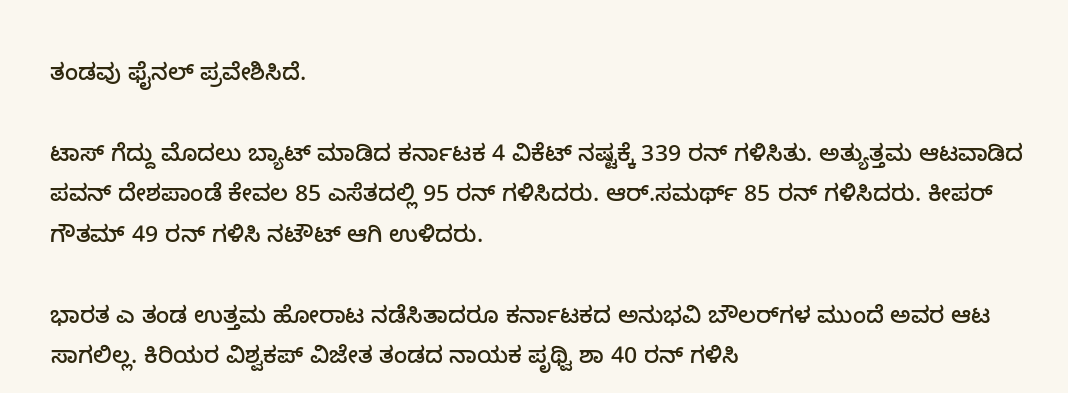ತಂಡವು ಫೈನಲ್ ಪ್ರವೇಶಿಸಿದೆ.

ಟಾಸ್ ಗೆದ್ದು ಮೊದಲು ಬ್ಯಾಟ್ ಮಾಡಿದ ಕರ್ನಾಟಕ 4 ವಿಕೆಟ್ ನಷ್ಟಕ್ಕೆ 339 ರನ್ ಗಳಿಸಿತು. ಅತ್ಯುತ್ತಮ ಆಟವಾಡಿದ ಪವನ್ ದೇಶಪಾಂಡೆ ಕೇವಲ 85 ಎಸೆತದಲ್ಲಿ 95 ರನ್ ಗಳಿಸಿದರು. ಆರ್.ಸಮರ್ಥ್‌ 85 ರನ್ ಗಳಿಸಿದರು. ಕೀಪರ್ ಗೌತಮ್ 49 ರನ್ ಗಳಿಸಿ ನಟೌಟ್ ಆಗಿ ಉಳಿದರು.

ಭಾರತ ಎ ತಂಡ ಉತ್ತಮ ಹೋರಾಟ ನಡೆಸಿತಾದರೂ ಕರ್ನಾಟಕದ ಅನುಭವಿ ಬೌಲರ್‌ಗಳ ಮುಂದೆ ಅವರ ಆಟ ಸಾಗಲಿಲ್ಲ. ಕಿರಿಯರ ವಿಶ್ವಕಪ್ ವಿಜೇತ ತಂಡದ ನಾಯಕ ಪೃಥ್ವಿ ಶಾ 40 ರನ್ ಗಳಿಸಿ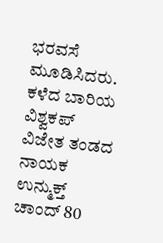ಭರವಸೆ ಮೂಡಿಸಿದರು. ಕಳೆದ ಬಾರಿಯ ವಿಶ್ವಕಪ್ ವಿಜೇತ ತಂಡದ ನಾಯಕ ಉನ್ಮುಕ್ತ್ ಚಾಂದ್ 80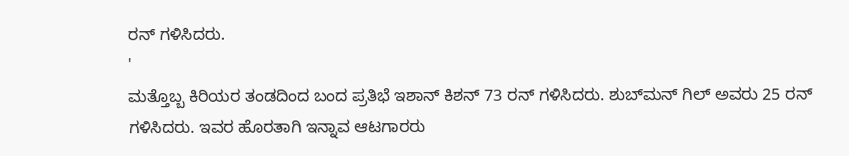ರನ್ ಗಳಿಸಿದರು.
'
ಮತ್ತೊಬ್ಬ ಕಿರಿಯರ ತಂಡದಿಂದ ಬಂದ ಪ್ರತಿಭೆ ಇಶಾನ್ ಕಿಶನ್ 73 ರನ್ ಗಳಿಸಿದರು. ಶುಬ್‌ಮನ್ ಗಿಲ್ ಅವರು 25 ರನ್ ಗಳಿಸಿದರು. ಇವರ ಹೊರತಾಗಿ ಇನ್ನಾವ ಆಟಗಾರರು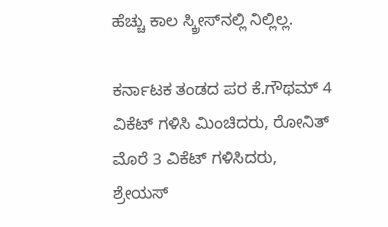ಹೆಚ್ಚು ಕಾಲ ಸ್ಕ್ರೀಸ್‌ನಲ್ಲಿ ನಿಲ್ಲಿಲ್ಲ.

ಕರ್ನಾಟಕ ತಂಡದ ಪರ ಕೆ.ಗೌಥಮ್ 4 ವಿಕೆಟ್ ಗಳಿಸಿ ಮಿಂಚಿದರು, ರೋನಿತ್ ಮೊರೆ 3 ವಿಕೆಟ್ ಗಳಿಸಿದರು, ಶ್ರೇಯಸ್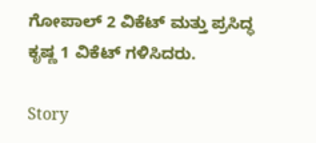ಗೋಪಾಲ್ 2 ವಿಕೆಟ್ ಮತ್ತು ಪ್ರಸಿದ್ಧ ಕೃಷ್ಣ 1 ವಿಕೆಟ್ ಗಳಿಸಿದರು.

Story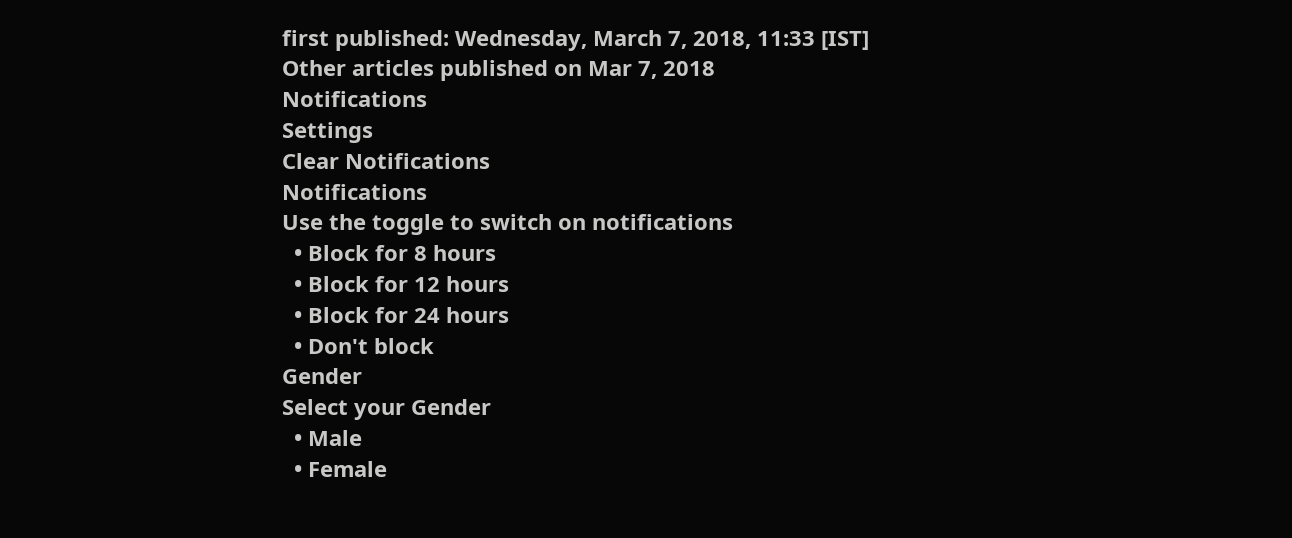first published: Wednesday, March 7, 2018, 11:33 [IST]
Other articles published on Mar 7, 2018
Notifications
Settings
Clear Notifications
Notifications
Use the toggle to switch on notifications
  • Block for 8 hours
  • Block for 12 hours
  • Block for 24 hours
  • Don't block
Gender
Select your Gender
  • Male
  • Female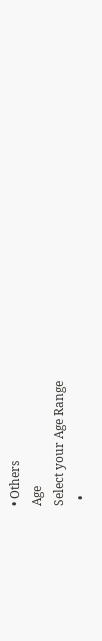• Others
Age
Select your Age Range
  •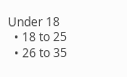Under 18
  • 18 to 25
  • 26 to 35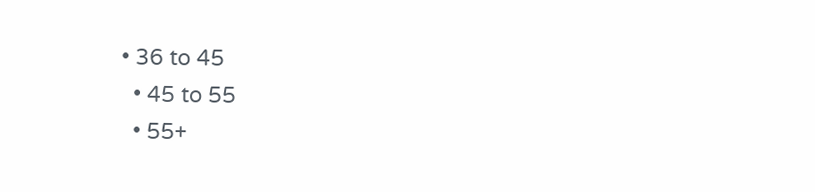• 36 to 45
  • 45 to 55
  • 55+